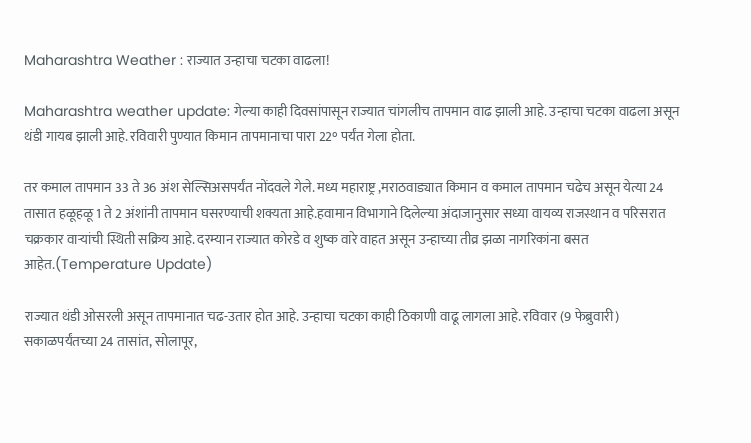Maharashtra Weather : राज्यात उन्हाचा चटका वाढला!

Maharashtra weather update: गेल्या काही दिवसांपासून राज्यात चांगलीच तापमान वाढ झाली आहे. उन्हाचा चटका वाढला असून थंडी गायब झाली आहे. रविवारी पुण्यात किमान तापमानाचा पारा 22° पर्यंत गेला होता.

तर कमाल तापमान 33 ते 36 अंश सेल्सिअसपर्यंत नोंदवले गेले. मध्य महाराष्ट्र ,मराठवाड्यात किमान व कमाल तापमान चढेच असून येत्या 24 तासात हळूहळू 1 ते 2 अंशांनी तापमान घसरण्याची शक्यता आहे.हवामान विभागाने दिलेल्या अंदाजानुसार सध्या वायव्य राजस्थान व परिसरात चक्रकार वाऱ्यांची स्थिती सक्रिय आहे. दरम्यान राज्यात कोरडे व शुष्क वारे वाहत असून उन्हाच्या तीव्र झळा नागरिकांना बसत आहेत.(Temperature Update)

राज्यात थंडी ओसरली असून तापमानात चढ-उतार होत आहे. उन्हाचा चटका काही ठिकाणी वाढू लागला आहे. रविवार (9 फेब्रुवारी) सकाळपर्यंतच्या 24 तासांत, सोलापूर,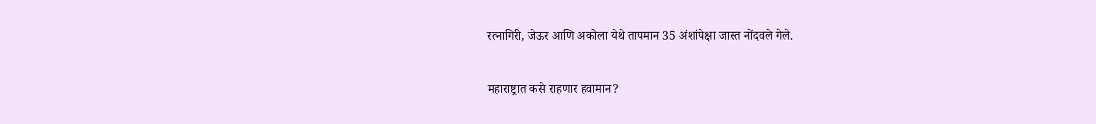रत्नागिरी, जेऊर आणि अकोला येथे तापमान 35 अंशांपेक्षा जास्त नोंदवले गेले.

महाराष्ट्रात कसे राहणार हवामान?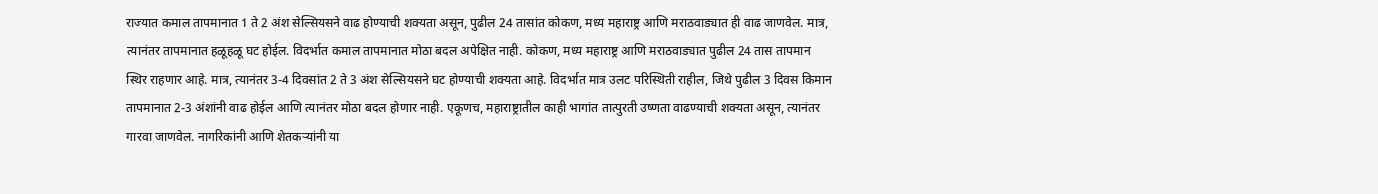राज्यात कमाल तापमानात 1 ते 2 अंश सेल्सियसने वाढ होण्याची शक्यता असून, पुढील 24 तासांत कोकण, मध्य महाराष्ट्र आणि मराठवाड्यात ही वाढ जाणवेल. मात्र, त्यानंतर तापमानात हळूहळू घट होईल. विदर्भात कमाल तापमानात मोठा बदल अपेक्षित नाही. कोकण, मध्य महाराष्ट्र आणि मराठवाड्यात पुढील 24 तास तापमान स्थिर राहणार आहे. मात्र, त्यानंतर 3-4 दिवसांत 2 ते 3 अंश सेल्सियसने घट होण्याची शक्यता आहे. विदर्भात मात्र उलट परिस्थिती राहील, जिथे पुढील 3 दिवस किमान तापमानात 2-3 अंशांनी वाढ होईल आणि त्यानंतर मोठा बदल होणार नाही. एकूणच, महाराष्ट्रातील काही भागांत तात्पुरती उष्णता वाढण्याची शक्यता असून, त्यानंतर गारवा जाणवेल. नागरिकांनी आणि शेतकऱ्यांनी या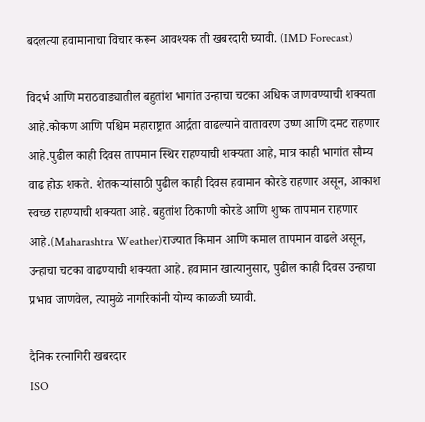बदलत्या हवामानाचा विचार करून आवश्यक ती खबरदारी घ्यावी. (IMD Forecast)

विदर्भ आणि मराठवाड्यातील बहुतांश भागांत उन्हाचा चटका अधिक जाणवण्याची शक्यता आहे.कोकण आणि पश्चिम महाराष्ट्रात आर्द्रता वाढल्याने वातावरण उष्ण आणि दमट राहणार आहे.पुढील काही दिवस तापमान स्थिर राहण्याची शक्यता आहे, मात्र काही भागांत सौम्य वाढ होऊ शकते. शेतकऱ्यांसाठी पुढील काही दिवस हवामान कोरडे राहणार असून, आकाश स्वच्छ राहण्याची शक्यता आहे. बहुतांश ठिकाणी कोरडे आणि शुष्क तापमान राहणार आहे.(Maharashtra Weather)राज्यात किमान आणि कमाल तापमान वाढले असून, उन्हाचा चटका वाढण्याची शक्यता आहे. हवामान खात्यानुसार, पुढील काही दिवस उन्हाचा प्रभाव जाणवेल, त्यामुळे नागरिकांनी योग्य काळजी घ्यावी.

दैनिक रत्नागिरी खबरदार
ISO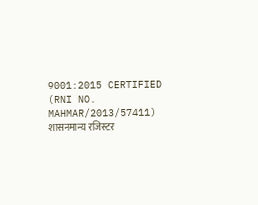9001:2015 CERTIFIED
(RNI NO. MAHMAR/2013/57411)
शासनमान्य रजिस्टर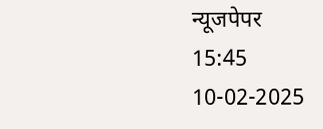न्यूजपेपर
15:45 10-02-2025